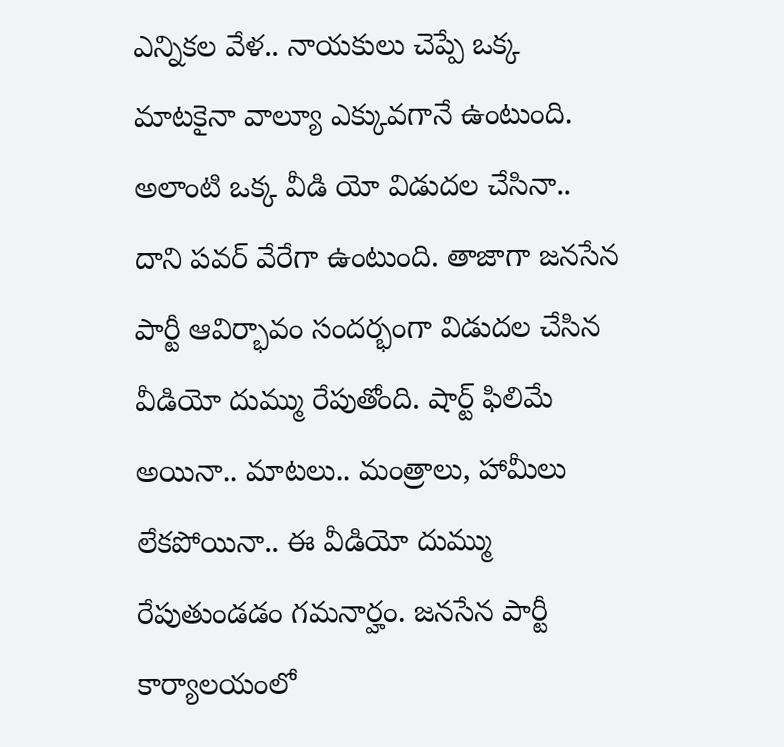ఎన్నికల వేళ.. నాయకులు చెప్పే ఒక్క మాటకైనా వాల్యూ ఎక్కువగానే ఉంటుంది. అలాంటి ఒక్క వీడి యో విడుదల చేసినా.. దాని పవర్ వేరేగా ఉంటుంది. తాజాగా జనసేన పార్టీ ఆవిర్భావం సందర్భంగా విడుదల చేసిన వీడియో దుమ్ము రేపుతోంది. షార్ట్ ఫిలిమే అయినా.. మాటలు.. మంత్రాలు, హామీలు లేకపోయినా.. ఈ వీడియో దుమ్ము రేపుతుండడం గమనార్హం. జనసేన పార్టీ కార్యాలయంలో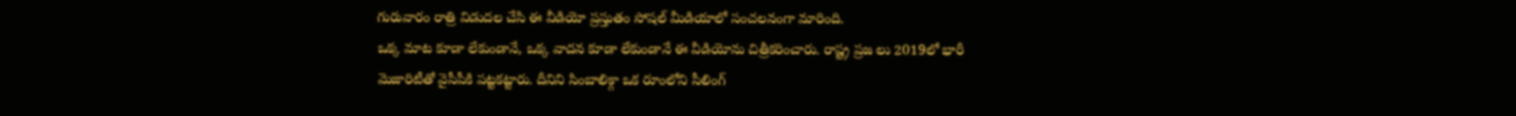గురువారం రాత్రి విడుదల చేసి ఈ వీడియో ప్రస్తుతం సోషల్ మీడియాలో సంచలనంగా మారింది.
ఒక్క మాట కూడా లేకుండానే, ఒక్క వాదన కూడా లేకుండానే ఈ వీడియోను చిత్రీకరించారు. రాష్ట్ర ప్రజ లు 2019లో భారీ మెజారిటీతో వైసీపీకి పట్టకట్టారు. దీనిని సింబాలిక్గా ఒక రూంలోని సీలింగ్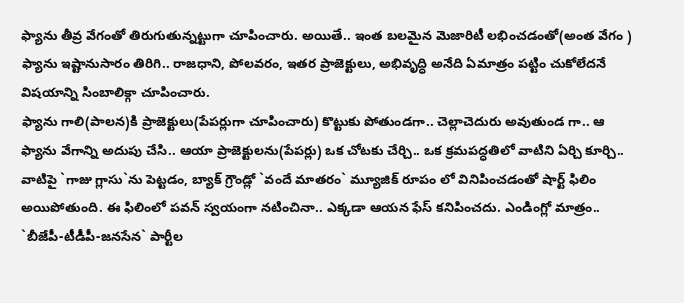ఫ్యాను తీవ్ర వేగంతో తిరుగుతున్నట్టుగా చూపించారు. అయితే.. ఇంత బలమైన మెజారిటీ లభించడంతో(అంత వేగం ) ఫ్యాను ఇష్టానుసారం తిరిగి.. రాజధాని, పోలవరం, ఇతర ప్రాజెక్టులు, అభివృద్ధి అనేది ఏమాత్రం పట్టిం చుకోలేదనే విషయాన్ని సింబాలిక్గా చూపించారు.
ఫ్యాను గాలి(పాలన)కి ప్రాజెక్టులు(పేపర్లుగా చూపించారు) కొట్టుకు పోతుండగా.. చెల్లాచెదురు అవుతుండ గా.. ఆ ఫ్యాను వేగాన్ని అదుపు చేసి.. ఆయా ప్రాజెక్టులను(పేపర్లు) ఒక చోటకు చేర్చి.. ఒక క్రమపద్ధతిలో వాటిని ఏర్చి కూర్చి.. వాటిపై `గాజు గ్లాసు`ను పెట్టడం, బ్యాక్ గ్రౌండ్లో `వందే మాతరం` మ్యూజిక్ రూపం లో వినిపించడంతో షార్ట్ ఫిలిం అయిపోతుంది. ఈ ఫిలింలో పవన్ స్వయంగా నటించినా.. ఎక్కడా ఆయన ఫేస్ కనిపించదు. ఎండింగ్లో మాత్రం.. `బీజేపీ-టీడీపీ-జనసేన` పార్టీల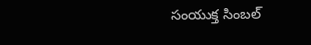సంయుక్త సింబల్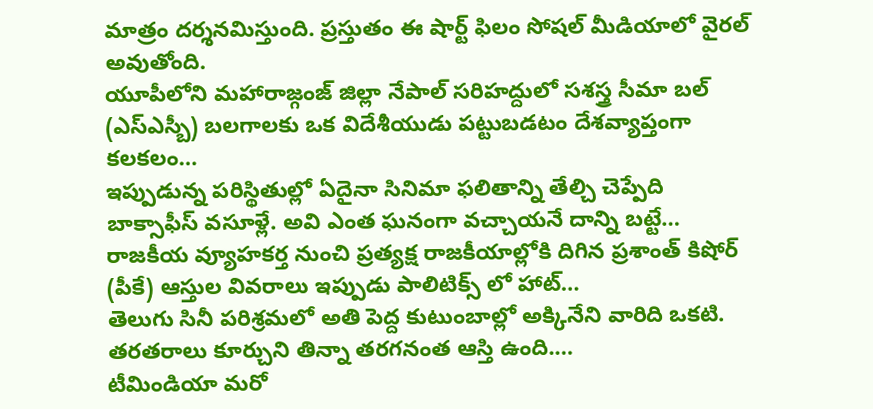మాత్రం దర్శనమిస్తుంది. ప్రస్తుతం ఈ షార్ట్ ఫిలం సోషల్ మీడియాలో వైరల్ అవుతోంది.
యూపీలోని మహారాజ్గంజ్ జిల్లా నేపాల్ సరిహద్దులో సశస్త్ర సీమా బల్ (ఎస్ఎస్బీ) బలగాలకు ఒక విదేశీయుడు పట్టుబడటం దేశవ్యాప్తంగా కలకలం…
ఇప్పుడున్న పరిస్థితుల్లో ఏదైనా సినిమా ఫలితాన్ని తేల్చి చెప్పేది బాక్సాఫీస్ వసూళ్లే. అవి ఎంత ఘనంగా వచ్చాయనే దాన్ని బట్టే…
రాజకీయ వ్యూహకర్త నుంచి ప్రత్యక్ష రాజకీయాల్లోకి దిగిన ప్రశాంత్ కిషోర్ (పీకే) ఆస్తుల వివరాలు ఇప్పుడు పాలిటిక్స్ లో హాట్…
తెలుగు సినీ పరిశ్రమలో అతి పెద్ద కుటుంబాల్లో అక్కినేని వారిది ఒకటి. తరతరాలు కూర్చుని తిన్నా తరగనంత ఆస్తి ఉంది.…
టీమిండియా మరో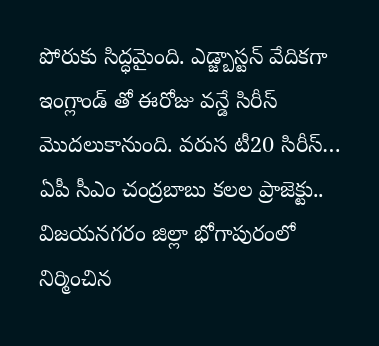పోరుకు సిద్ధమైంది. ఎడ్జ్బాస్టన్ వేదికగా ఇంగ్లాండ్ తో ఈరోజు వన్డే సిరీస్ మొదలుకానుంది. వరుస టీ20 సిరీస్…
ఏపీ సీఎం చంద్రబాబు కలల ప్రాజెక్టు.. విజయనగరం జిల్లా భోగాపురంలో నిర్మించిన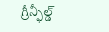గ్రీన్ఫీల్డ్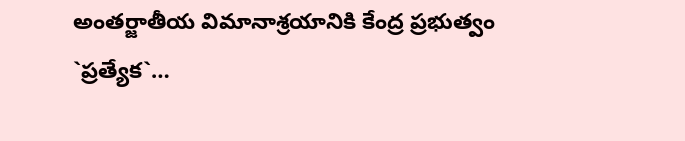అంతర్జాతీయ విమానాశ్రయానికి కేంద్ర ప్రభుత్వం `ప్రత్యేక`…